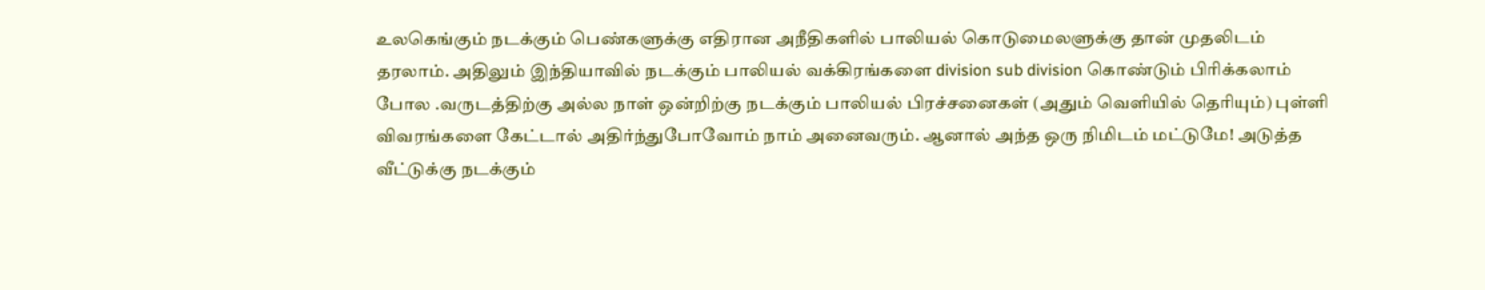உலகெங்கும் நடக்கும் பெண்களுக்கு எதிரான அநீதிகளில் பாலியல் கொடுமைலளுக்கு தான் முதலிடம் தரலாம். அதிலும் இந்தியாவில் நடக்கும் பாலியல் வக்கிரங்களை division sub division கொண்டும் பிரிக்கலாம் போல .வருடத்திற்கு அல்ல நாள் ஒன்றிற்கு நடக்கும் பாலியல் பிரச்சனைகள் (அதும் வெளியில் தெரியும்) புள்ளி விவரங்களை கேட்டால் அதிர்ந்துபோவோம் நாம் அனைவரும். ஆனால் அந்த ஒரு நிமிடம் மட்டுமே! அடுத்த வீட்டுக்கு நடக்கும்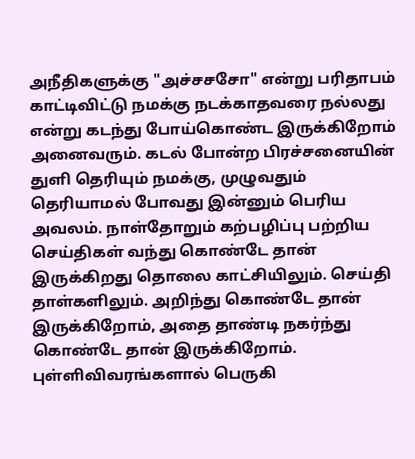அநீதிகளுக்கு "அச்சசசோ" என்று பரிதாபம் காட்டிவிட்டு நமக்கு நடக்காதவரை நல்லது என்று கடந்து போய்கொண்ட இருக்கிறோம் அனைவரும். கடல் போன்ற பிரச்சனையின் துளி தெரியும் நமக்கு, முழுவதும் தெரியாமல் போவது இன்னும் பெரிய அவலம். நாள்தோறும் கற்பழிப்பு பற்றிய செய்திகள் வந்து கொண்டே தான் இருக்கிறது தொலை காட்சியிலும். செய்தி தாள்களிலும். அறிந்து கொண்டே தான் இருக்கிறோம், அதை தாண்டி நகர்ந்து கொண்டே தான் இருக்கிறோம். புள்ளிவிவரங்களால் பெருகி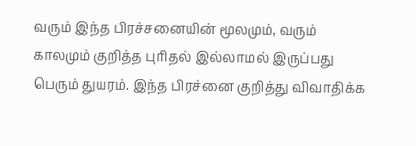வரும் இந்த பிரச்சனையின் மூலமும், வரும் காலமும் குறித்த புரிதல் இல்லாமல் இருப்பது பெரும் துயரம். இந்த பிரச்னை குறித்து விவாதிக்க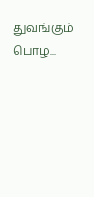துவங்கும் பொழ...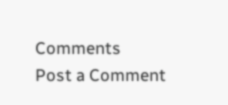Comments
Post a Comment